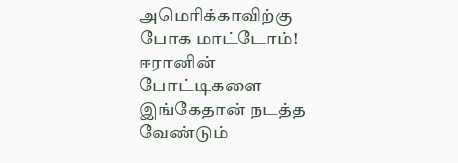அமெரிக்காவிற்கு போக மாட்டோம்! ஈரானின் போட்டிகளை இங்கேதான் நடத்த வேண்டும்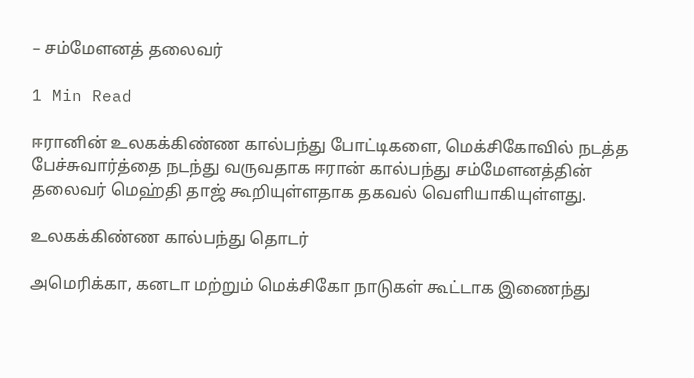– சம்மேளனத் தலைவர்

1 Min Read

ஈரானின் உலகக்கிண்ண கால்பந்து போட்டிகளை, மெக்சிகோவில் நடத்த பேச்சுவார்த்தை நடந்து வருவதாக ஈரான் கால்பந்து சம்மேளனத்தின் தலைவர் மெஹ்தி தாஜ் கூறியுள்ளதாக தகவல் வெளியாகியுள்ளது.

உலகக்கிண்ண கால்பந்து தொடர்

அமெரிக்கா, கனடா மற்றும் மெக்சிகோ நாடுகள் கூட்டாக இணைந்து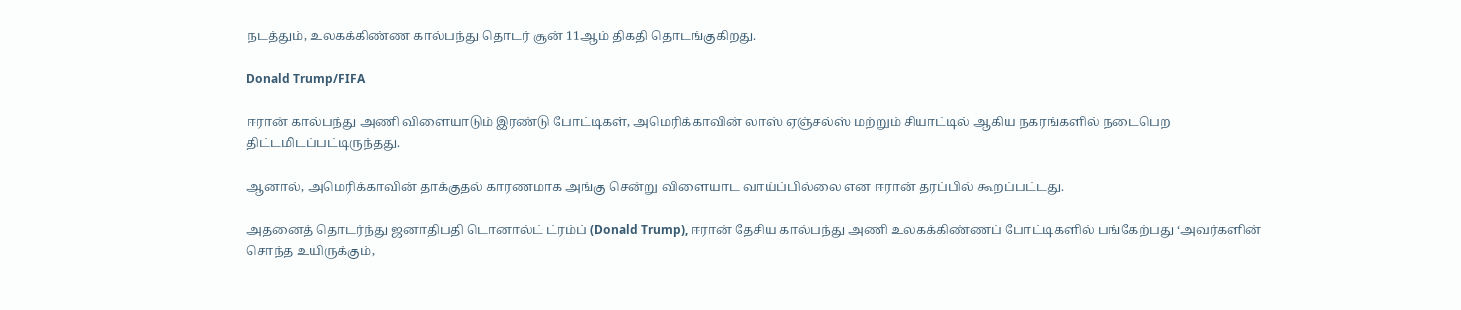நடத்தும், உலகக்கிண்ண கால்பந்து தொடர் சூன் 11ஆம் திகதி தொடங்குகிறது.

Donald Trump/FIFA

ஈரான் கால்பந்து அணி விளையாடும் இரண்டு போட்டிகள், அமெரிக்காவின் லாஸ் ஏஞ்சல்ஸ் மற்றும் சியாட்டில் ஆகிய நகரங்களில் நடைபெற திட்டமிடப்பட்டிருந்தது.

ஆனால், அமெரிக்காவின் தாக்குதல் காரணமாக அங்கு சென்று விளையாட வாய்ப்பில்லை என ஈரான் தரப்பில் கூறப்பட்டது.

அதனைத் தொடர்ந்து ஜனாதிபதி டொனால்ட் ட்ரம்ப் (Donald Trump), ஈரான் தேசிய கால்பந்து அணி உலகக்கிண்ணப் போட்டிகளில் பங்கேற்பது ‘அவர்களின் சொந்த உயிருக்கும்,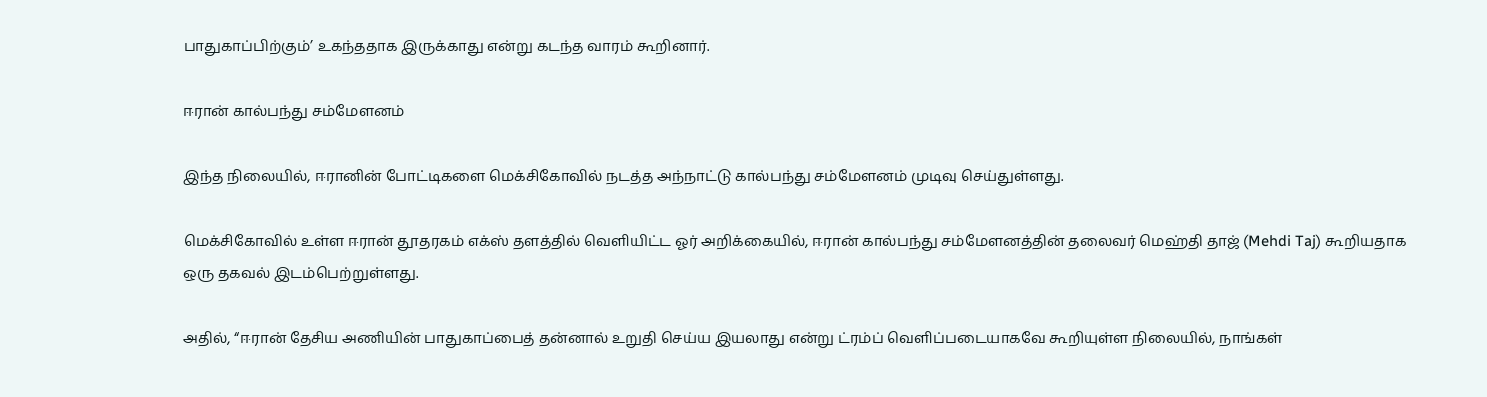பாதுகாப்பிற்கும்’ உகந்ததாக இருக்காது என்று கடந்த வாரம் கூறினார்.

ஈரான் கால்பந்து சம்மேளனம்

இந்த நிலையில், ஈரானின் போட்டிகளை மெக்சிகோவில் நடத்த அந்நாட்டு கால்பந்து சம்மேளனம் முடிவு செய்துள்ளது.

மெக்சிகோவில் உள்ள ஈரான் தூதரகம் எக்ஸ் தளத்தில் வெளியிட்ட ஓர் அறிக்கையில், ஈரான் கால்பந்து சம்மேளனத்தின் தலைவர் மெஹ்தி தாஜ் (Mehdi Taj) கூறியதாக ஒரு தகவல் இடம்பெற்றுள்ளது.

அதில், “ஈரான் தேசிய அணியின் பாதுகாப்பைத் தன்னால் உறுதி செய்ய இயலாது என்று ட்ரம்ப் வெளிப்படையாகவே கூறியுள்ள நிலையில், நாங்கள்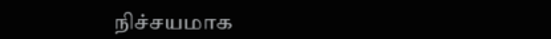நிச்சயமாக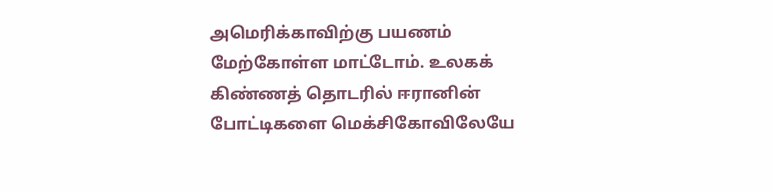அமெரிக்காவிற்கு பயணம் மேற்கோள்ள மாட்டோம். உலகக் கிண்ணத் தொடரில் ஈரானின் போட்டிகளை மெக்சிகோவிலேயே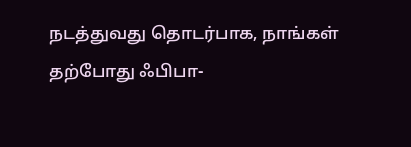நடத்துவது தொடர்பாக, நாங்கள் தற்போது ஃபிபா-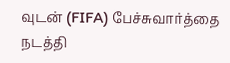வுடன் (FIFA) பேச்சுவார்த்தை நடத்தி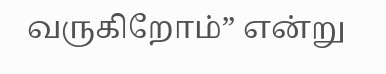வருகிறோம்” என்று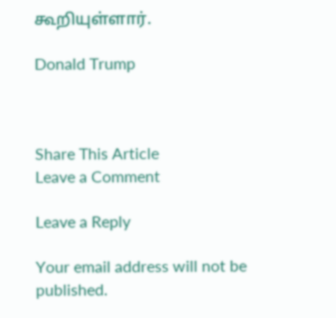கூறியுள்ளார்.

Donald Trump



Share This Article
Leave a Comment

Leave a Reply

Your email address will not be published.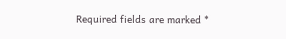Required fields are marked *